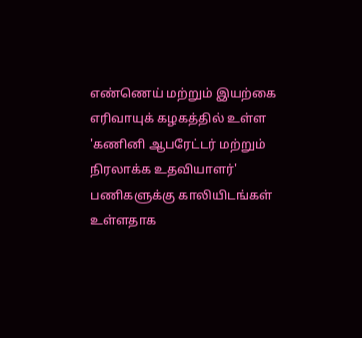எண்ணெய் மற்றும் இயற்கை எரிவாயுக் கழகத்தில் உள்ள 'கணினி ஆபரேட்டர் மற்றும் நிரலாக்க உதவியாளர்' பணிகளுக்கு காலியிடங்கள் உள்ளதாக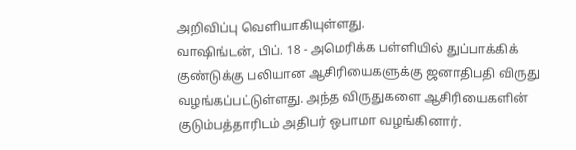அறிவிப்பு வெளியாகியுள்ளது.
வாஷிங்டன், பிப். 18 - அமெரிக்க பள்ளியில் துப்பாக்கிக் குண்டுக்கு பலியான ஆசிரியைகளுக்கு ஜனாதிபதி விருது வழங்கப்பட்டுள்ளது. அந்த விருதுகளை ஆசிரியைகளின் குடும்பத்தாரிடம் அதிபர் ஒபாமா வழங்கினார்.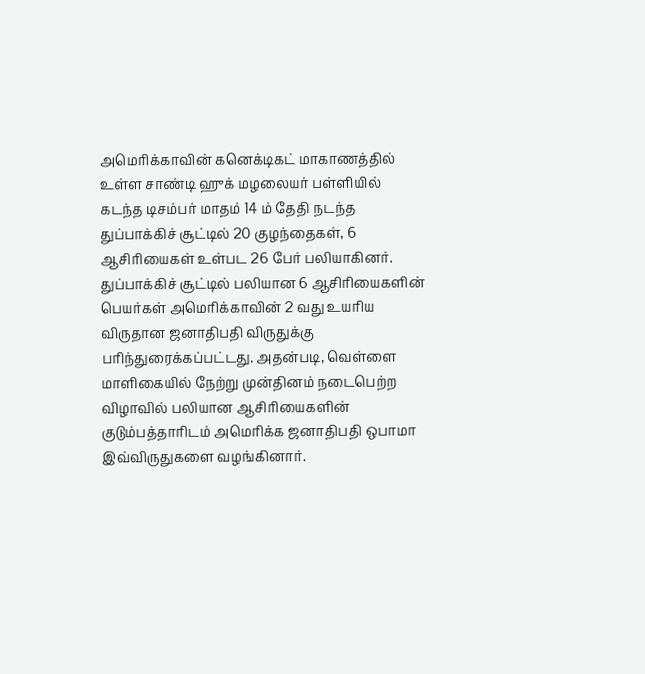அமெரிக்காவின் கனெக்டிகட் மாகாணத்தில் உள்ள சாண்டி ஹுக் மழலையர் பள்ளியில் கடந்த டிசம்பர் மாதம் 14 ம் தேதி நடந்த துப்பாக்கிச் சூட்டில் 20 குழந்தைகள், 6 ஆசிரியைகள் உள்பட 26 பேர் பலியாகினர். துப்பாக்கிச் சூட்டில் பலியான 6 ஆசிரியைகளின் பெயர்கள் அமெரிக்காவின் 2 வது உயரிய விருதான ஜனாதிபதி விருதுக்கு பரிந்துரைக்கப்பட்டது. அதன்படி, வெள்ளை மாளிகையில் நேற்று முன்தினம் நடைபெற்ற விழாவில் பலியான ஆசிரியைகளின் குடும்பத்தாரிடம் அமெரிக்க ஜனாதிபதி ஒபாமா இவ்விருதுகளை வழங்கினார்.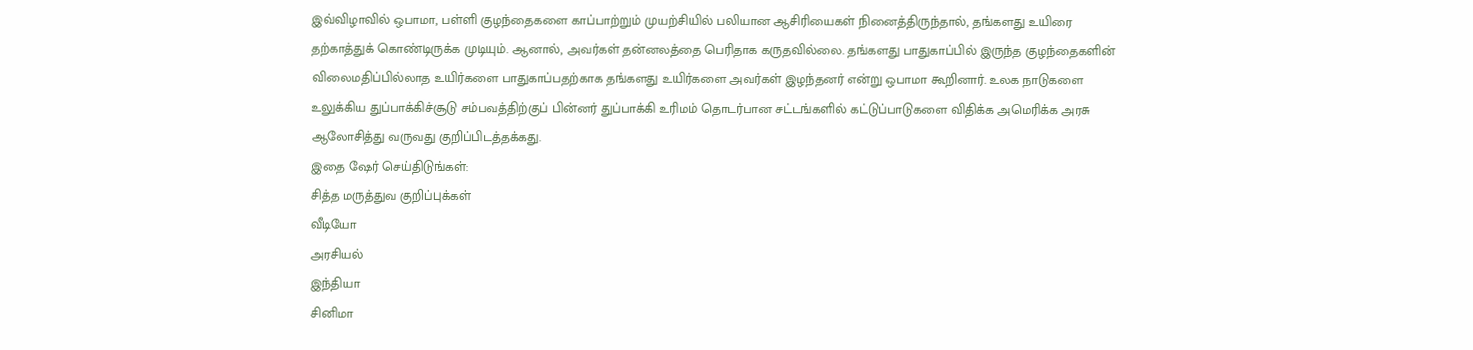இவ்விழாவில் ஒபாமா, பள்ளி குழந்தைகளை காப்பாற்றும் முயற்சியில் பலியான ஆசிரியைகள் நினைத்திருந்தால், தங்களது உயிரை தற்காத்துக் கொண்டிருக்க முடியும். ஆனால், அவர்கள் தன்னலத்தை பெரிதாக கருதவில்லை. தங்களது பாதுகாப்பில் இருந்த குழந்தைகளின் விலைமதிப்பில்லாத உயிர்களை பாதுகாப்பதற்காக தங்களது உயிர்களை அவர்கள் இழந்தனர் என்று ஒபாமா கூறினார். உலக நாடுகளை உலுக்கிய துப்பாக்கிச்சூடு சம்பவத்திற்குப் பின்னர் துப்பாக்கி உரிமம் தொடர்பான சட்டங்களில் கட்டுப்பாடுகளை விதிக்க அமெரிக்க அரசு ஆலோசித்து வருவது குறிப்பிடத்தக்கது.
இதை ஷேர் செய்திடுங்கள்:
சித்த மருத்துவ குறிப்புக்கள்
வீடியோ
அரசியல்
இந்தியா
சினிமா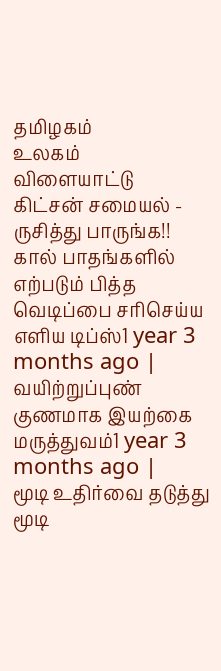தமிழகம்
உலகம்
விளையாட்டு
கிட்சன் சமையல் - ருசித்து பாருங்க!!
கால் பாதங்களில் எற்படும் பித்த வெடிப்பை சரிசெய்ய எளிய டிப்ஸ்1 year 3 months ago |
வயிற்றுப்புண் குணமாக இயற்கை மருத்துவம்1 year 3 months ago |
மூடி உதிர்வை தடுத்து மூடி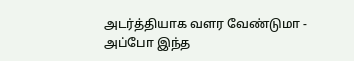அடர்த்தியாக வளர வேண்டுமா - அப்போ இந்த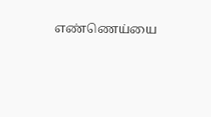எண்ணெய்யை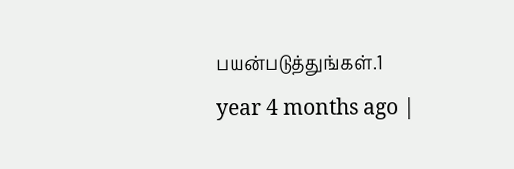பயன்படுத்துங்கள்.1 year 4 months ago |